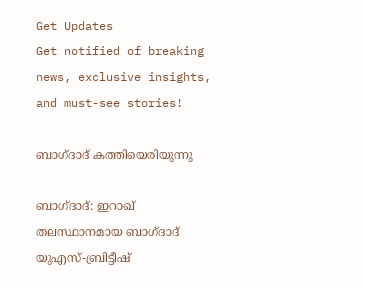Get Updates
Get notified of breaking news, exclusive insights, and must-see stories!

ബാഗ്ദാദ് കത്തിയെരിയുന്നു

ബാഗ്ദാദ്: ഇറാഖ് തലസ്ഥാനമായ ബാഗ്ദാദ് യുഎസ്-ബ്രിട്ടീഷ്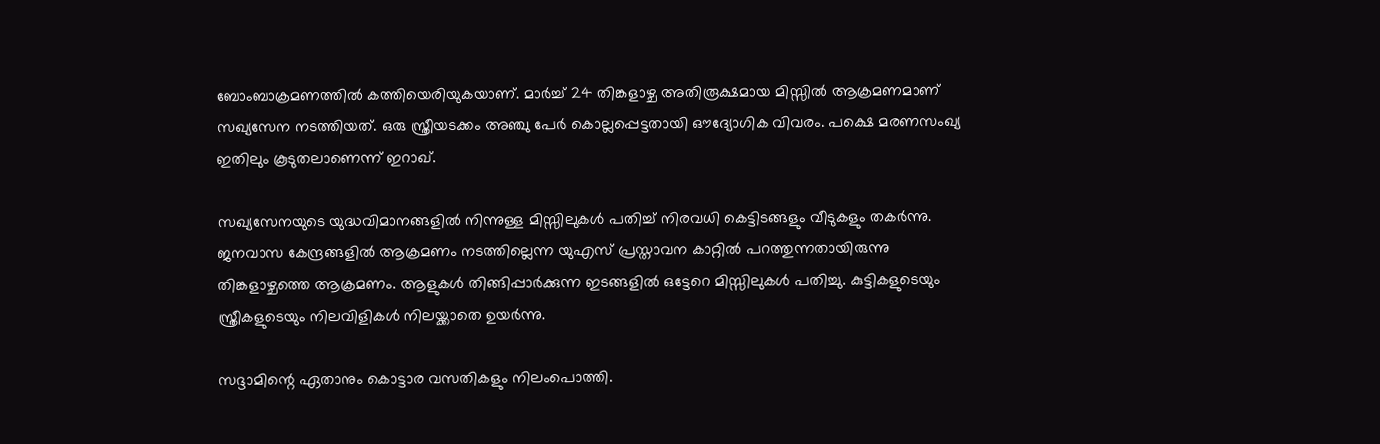ബോംബാക്രമണത്തില്‍ കത്തിയെരിയുകയാണ്. മാര്‍ച്ച് 24 തിങ്കളാഴ്ച അതിരൂക്ഷമായ മിസ്സില്‍ ആക്രമണമാണ് സഖ്യസേന നടത്തിയത്. ഒരു സ്ത്രീയടക്കം അഞ്ചു പേര്‍ കൊല്ലപ്പെട്ടതായി ഔദ്യോഗിക വിവരം. പക്ഷെ മരണസംഖ്യ ഇതിലും കൂടുതലാണെന്ന് ഇറാഖ്.

സഖ്യസേനയുടെ യുദ്ധവിമാനങ്ങളില്‍ നിന്നുള്ള മിസ്സിലുകള്‍ പതിച്ച് നിരവധി കെട്ടിടങ്ങളും വീടുകളും തകര്‍ന്നു. ജനവാസ കേന്ദ്രങ്ങളില്‍ ആക്രമണം നടത്തില്ലെന്ന യുഎസ് പ്രസ്താവന കാറ്റില്‍ പറത്തുന്നതായിരുന്നു തിങ്കളാഴ്ചത്തെ ആക്രമണം. ആളുകള്‍ തിങ്ങിപ്പാര്‍ക്കുന്ന ഇടങ്ങളില്‍ ഒട്ടേറെ മിസ്സിലുകള്‍ പതിച്ചു. കുട്ടികളുടെയും സ്ത്രീകളുടെയും നിലവിളികള്‍ നിലയ്ക്കാതെ ഉയര്‍ന്നു.

സദ്ദാമിന്റെ ഏതാനും കൊട്ടാര വസതികളും നിലംപൊത്തി.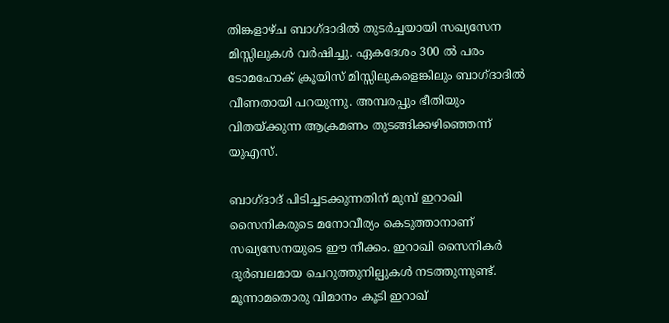തിങ്കളാഴ്ച ബാഗ്ദാദില്‍ തുടര്‍ച്ചയായി സഖ്യസേന മിസ്സിലുകള്‍ വര്‍ഷിച്ചു. ഏകദേശം 300 ല്‍ പരം ടോമഹോക് ക്രൂയിസ് മിസ്സിലുകളെങ്കിലും ബാഗ്ദാദില്‍ വീണതായി പറയുന്നു. അമ്പരപ്പും ഭീതിയും വിതയ്ക്കുന്ന ആക്രമണം തുടങ്ങിക്കഴിഞ്ഞെന്ന് യുഎസ്.

ബാഗ്ദാദ് പിടിച്ചടക്കുന്നതിന് മുമ്പ് ഇറാഖി സൈനികരുടെ മനോവീര്യം കെടുത്താനാണ് സഖ്യസേനയുടെ ഈ നീക്കം. ഇറാഖി സൈനികര്‍ ദുര്‍ബലമായ ചെറുത്തുനില്പുകള്‍ നടത്തുന്നുണ്ട്. മൂന്നാമതൊരു വിമാനം കൂടി ഇറാഖ്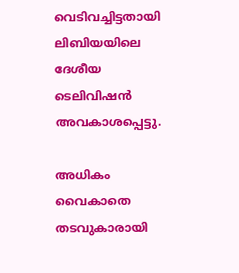വെടിവച്ചിട്ടതായി ലിബിയയിലെ ദേശീയ ടെലിവിഷന്‍ അവകാശപ്പെട്ടു.

അധികം വൈകാതെ തടവുകാരായി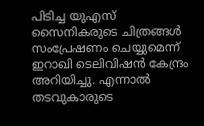പിടിച്ച യുഎസ് സൈനികരുടെ ചിത്രങ്ങള്‍ സംപ്രേഷണം ചെയ്യുമെന്ന് ഇറാഖി ടെലിവിഷന്‍ കേന്ദ്രം അറിയിച്ചു. എന്നാല്‍ തടവുകാരുടെ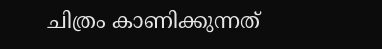ചിത്രം കാണിക്കുന്നത്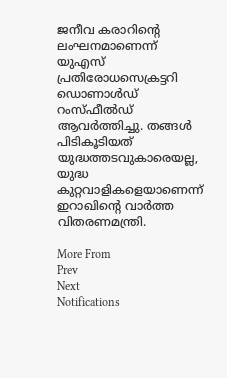ജനീവ കരാറിന്റെ ലംഘനമാണെന്ന് യുഎസ് പ്രതിരോധസെക്രട്ടറി ഡൊണാള്‍ഡ് റംസ്ഫീല്‍ഡ് ആവര്‍ത്തിച്ചു. തങ്ങള്‍ പിടികൂടിയത് യുദ്ധത്തടവുകാരെയല്ല, യുദ്ധ കുറ്റവാളികളെയാണെന്ന് ഇറാഖിന്റെ വാര്‍ത്ത വിതരണമന്ത്രി.

More From
Prev
Next
Notifications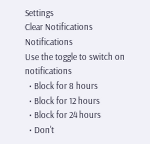Settings
Clear Notifications
Notifications
Use the toggle to switch on notifications
  • Block for 8 hours
  • Block for 12 hours
  • Block for 24 hours
  • Don't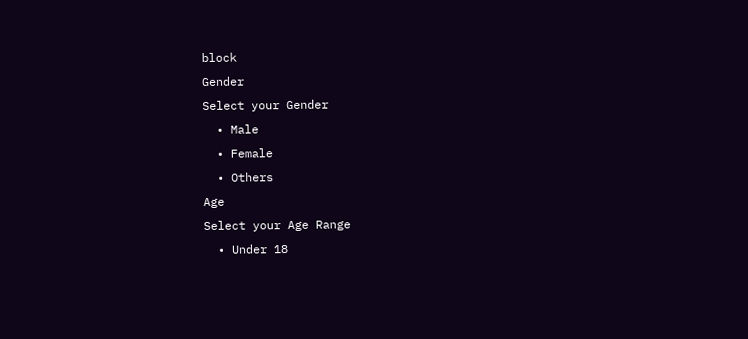block
Gender
Select your Gender
  • Male
  • Female
  • Others
Age
Select your Age Range
  • Under 18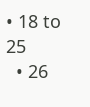• 18 to 25
  • 26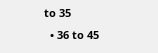to 35
  • 36 to 45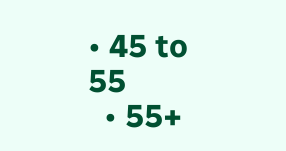• 45 to 55
  • 55+